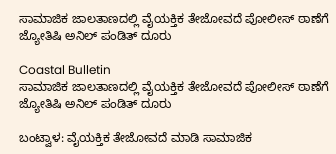ಸಾಮಾಜಿಕ ಜಾಲತಾಣದಲ್ಲಿ ವೈಯಕ್ತಿಕ ತೇಜೋವದೆ ಪೋಲೀಸ್ ಠಾಣೆಗೆ ಜ್ಯೋತಿಷಿ ಅನಿಲ್ ಪಂಡಿತ್ ದೂರು

Coastal Bulletin
ಸಾಮಾಜಿಕ ಜಾಲತಾಣದಲ್ಲಿ ವೈಯಕ್ತಿಕ ತೇಜೋವದೆ ಪೋಲೀಸ್ ಠಾಣೆಗೆ ಜ್ಯೋತಿಷಿ ಅನಿಲ್ ಪಂಡಿತ್ ದೂರು

ಬಂಟ್ವಾಳ: ವೈಯಕ್ತಿಕ ತೇಜೋವದೆ ಮಾಡಿ ಸಾಮಾಜಿಕ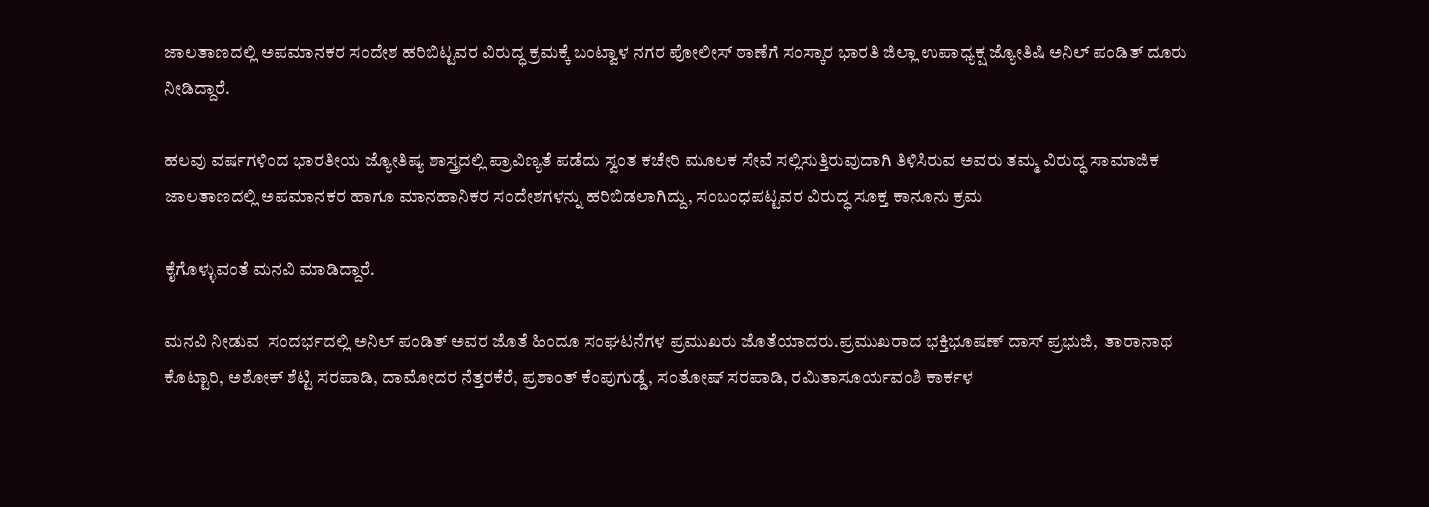ಜಾಲತಾಣದಲ್ಲಿ ಅಪಮಾನಕರ ಸಂದೇಶ ಹರಿಬಿಟ್ಟವರ ವಿರುದ್ಧ ಕ್ರಮಕ್ಕೆ ಬಂಟ್ವಾಳ ನಗರ ಪೋಲೀಸ್ ಠಾಣೆಗೆ ಸಂಸ್ಕಾರ ಭಾರತಿ ಜಿಲ್ಲಾ ಉಪಾಧ್ಯಕ್ಷ ಜ್ಯೋತಿಷಿ ಅನಿಲ್ ಪಂಡಿತ್ ದೂರು ನೀಡಿದ್ದಾರೆ.

ಹಲವು ವರ್ಷಗಳಿಂದ ಭಾರತೀಯ ಜ್ಯೋತಿಷ್ಯ ಶಾಸ್ತ್ರದಲ್ಲಿ ಪ್ರಾವಿಣ್ಯತೆ ಪಡೆದು ಸ್ವಂತ ಕಚೇರಿ ಮೂಲಕ ಸೇವೆ ಸಲ್ಲಿಸುತ್ತಿರುವುದಾಗಿ ತಿಳಿಸಿರುವ ಅವರು ತಮ್ಮ ವಿರುದ್ಧ ಸಾಮಾಜಿಕ ಜಾಲತಾಣದಲ್ಲಿ ಅಪಮಾನಕರ ಹಾಗೂ ಮಾನಹಾನಿಕರ ಸಂದೇಶಗಳನ್ನು ಹರಿಬಿಡಲಾಗಿದ್ದು, ಸಂಬಂಧಪಟ್ಟವರ ವಿರುದ್ಧ ಸೂಕ್ತ ಕಾನೂನು ಕ್ರಮ

ಕೈಗೊಳ್ಳುವಂತೆ ಮನವಿ ಮಾಡಿದ್ದಾರೆ.

ಮನವಿ ನೀಡುವ  ಸಂದರ್ಭದಲ್ಲಿ ಅನಿಲ್ ಪಂಡಿತ್ ಅವರ ಜೊತೆ ಹಿಂದೂ ಸಂಘಟನೆಗಳ ಪ್ರಮುಖರು ಜೊತೆಯಾದರು.ಪ್ರಮುಖರಾದ ಭಕ್ತಿಭೂಷಣ್ ದಾಸ್ ಪ್ರಭುಜಿ,  ತಾರಾನಾಥ ಕೊಟ್ಟಾರಿ, ಅಶೋಕ್ ಶೆಟ್ಟಿ ಸರಪಾಡಿ, ದಾಮೋದರ ನೆತ್ತರಕೆರೆ, ಪ್ರಶಾಂತ್ ಕೆಂಪುಗುಡ್ಡೆ, ಸಂತೋಷ್ ಸರಪಾಡಿ, ರಮಿತಾಸೂರ್ಯವಂಶಿ ಕಾರ್ಕಳ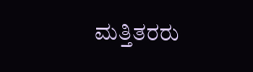ಮತ್ತಿತರರು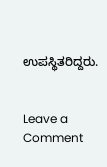ಉಪಸ್ಥಿತರಿದ್ದರು.


Leave a Comment